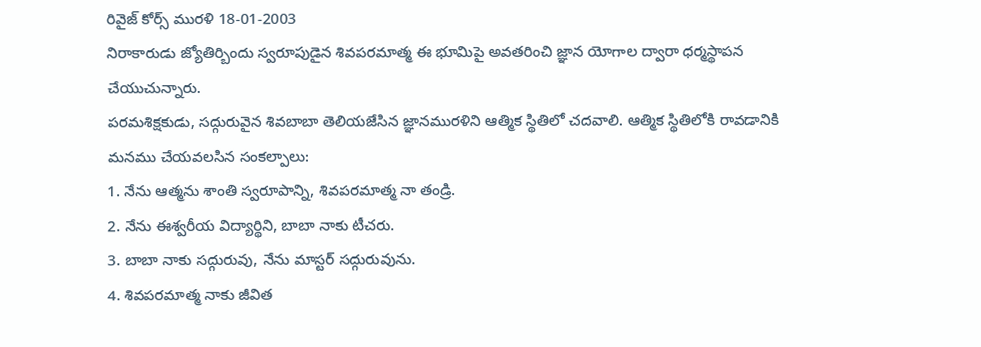రివైజ్ కోర్స్ మురళి 18-01-2003
నిరాకారుడు జ్యోతిర్బిందు స్వరూపుడైన శివపరమాత్మ ఈ భూమిపై అవతరించి జ్ఞాన యోగాల ద్వారా ధర్మస్థాపన చేయుచున్నారు.
పరమశిక్షకుడు, సద్గురువైన శివబాబా తెలియజేసిన జ్ఞానమురళిని ఆత్మిక స్థితిలో చదవాలి. ఆత్మిక స్థితిలోకి రావడానికి మనము చేయవలసిన సంకల్పాలు:
1. నేను ఆత్మను శాంతి స్వరూపాన్ని, శివపరమాత్మ నా తండ్రి.
2. నేను ఈశ్వరీయ విద్యార్థిని, బాబా నాకు టీచరు.
3. బాబా నాకు సద్గురువు, నేను మాస్టర్ సద్గురువును.
4. శివపరమాత్మ నాకు జీవిత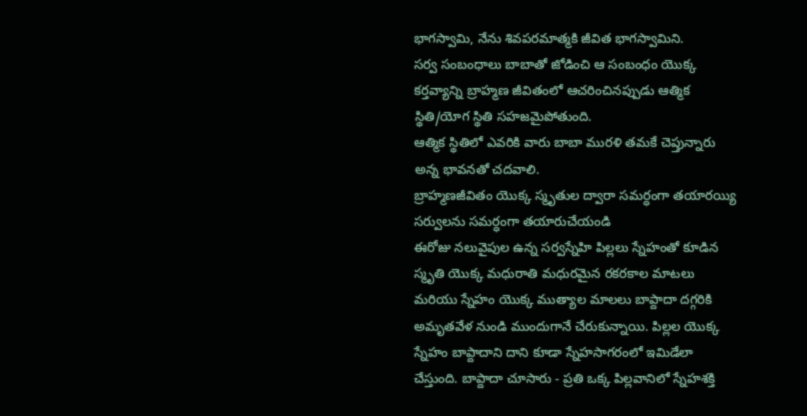భాగస్వామి, నేను శివపరమాత్మకి జీవిత భాగస్వామిని.
సర్వ సంబంధాలు బాబాతో జోడించి ఆ సంబంధం యొక్క కర్తవ్యాన్ని బ్రాహ్మణ జీవితంలో ఆచరించినప్పుడు ఆత్మిక స్థితి/యోగ స్థితి సహజమైపోతుంది.
ఆత్మిక స్థితిలో ఎవరికి వారు బాబా మురళి తమకే చెప్తున్నారు అన్న భావనతో చదవాలి.
బ్రాహ్మణజీవితం యొక్క స్మృతుల ద్వారా సమర్ధంగా తయారయ్యి సర్వులను సమర్ధంగా తయారుచేయండి
ఈరోజు నలువైపుల ఉన్న సర్వస్నేహి పిల్లలు స్నేహంతో కూడిన స్మృతి యొక్క మధురాతి మధురమైన రకరకాల మాటలు మరియు స్నేహం యొక్క ముత్యాల మాలలు బాప్దాదా దగ్గరికి అమృతవేళ నుండి ముందుగానే చేరుకున్నాయి. పిల్లల యొక్క స్నేహం బాప్దాదాని దాని కూడా స్నేహసాగరంలో ఇమిడేలా చేస్తుంది. బాప్దాదా చూసారు - ప్రతి ఒక్క పిల్లవానిలో స్నేహశక్తి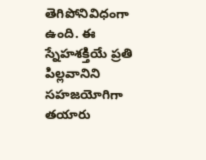తెగిపోనివిధంగా ఉంది. ఈ స్నేహశక్తియే ప్రతి పిల్లవానిని సహజయోగిగా తయారు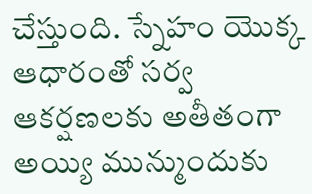చేస్తుంది. స్నేహం యొక్క ఆధారంతో సర్వ ఆకర్షణలకు అతీతంగా అయ్యి మున్ముందుకు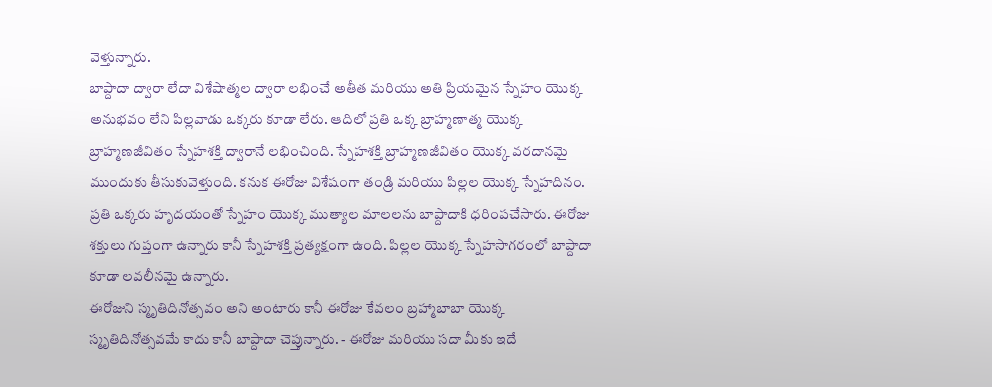వెళ్తున్నారు.
బాప్దాదా ద్వారా లేదా విశేషాత్మల ద్వారా లభించే అతీత మరియు అతి ప్రియమైన స్నేహం యొక్క అనుభవం లేని పిల్లవాడు ఒక్కరు కూడా లేరు. ఆదిలో ప్రతి ఒక్క బ్రాహ్మణాత్మ యొక్క బ్రాహ్మణజీవితం స్నేహశక్తి ద్వారానే లభించింది. స్నేహశక్తి బ్రాహ్మణజీవితం యొక్క వరదానమై ముందుకు తీసుకువెళ్తుంది. కనుక ఈరోజు విశేషంగా తండ్రి మరియు పిల్లల యొక్క స్నేహదినం. ప్రతి ఒక్కరు హృదయంతో స్నేహం యొక్క ముత్యాల మాలలను బాప్దాదాకి ధరింపచేసారు. ఈరోజు శక్తులు గుప్తంగా ఉన్నారు కానీ స్నేహశక్తి ప్రత్యక్షంగా ఉంది. పిల్లల యొక్క స్నేహసాగరంలో బాప్దాదా కూడా లవలీనమై ఉన్నారు.
ఈరోజుని స్మృతిదినోత్సవం అని అంటారు కానీ ఈరోజు కేవలం బ్రహ్మాబాబా యొక్క స్మృతిదినోత్సవమే కాదు కానీ బాప్దాదా చెప్తున్నారు. - ఈరోజు మరియు సదా మీకు ఇదే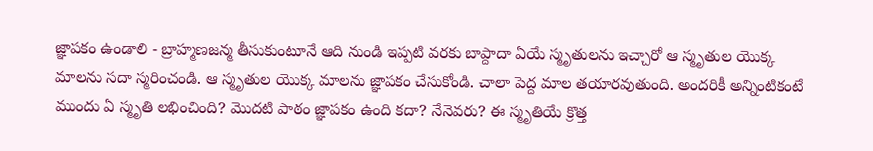జ్ఞాపకం ఉండాలి - బ్రాహ్మణజన్మ తీసుకుంటూనే ఆది నుండి ఇప్పటి వరకు బాప్దాదా ఏయే స్మృతులను ఇచ్చారో ఆ స్మృతుల యొక్క మాలను సదా స్మరించండి. ఆ స్మృతుల యొక్క మాలను జ్ఞాపకం చేసుకోండి. చాలా పెద్ద మాల తయారవుతుంది. అందరికీ అన్నింటికంటే ముందు ఏ స్మృతి లభించింది? మొదటి పాఠం జ్ఞాపకం ఉంది కదా? నేనెవరు? ఈ స్మృతియే క్రొత్త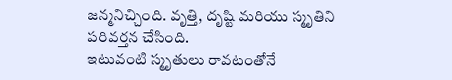జన్మనిచ్చింది. వృత్తి, దృష్టి మరియు స్మృతిని పరివర్తన చేసింది.
ఇటువంటి స్మృతులు రావటంతోనే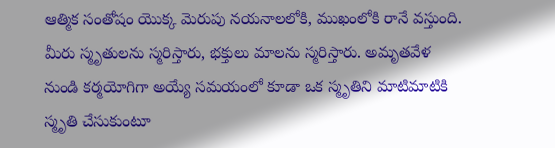ఆత్మిక సంతోషం యొక్క మెరుపు నయనాలలోకి, ముఖంలోకి రానే వస్తుంది. మీరు స్మృతులను స్మరిస్తారు, భక్తులు మాలను స్మరిస్తారు. అమృతవేళ నుండి కర్మయోగిగా అయ్యే సమయంలో కూడా ఒక స్మృతిని మాటిమాటికి స్మృతి చేసుకుంటూ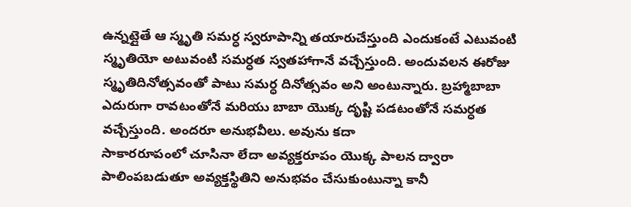ఉన్నట్లైతే ఆ స్మృతి సమర్ధ స్వరూపాన్ని తయారుచేస్తుంది ఎందుకంటే ఎటువంటి స్మృతియో అటువంటి సమర్ధత స్వతహాగానే వచ్చేస్తుంది. అందువలన ఈరోజు స్మృతిదినోత్సవంతో పాటు సమర్ధ దినోత్సవం అని అంటున్నారు. బ్రహ్మాబాబా ఎదురుగా రావటంతోనే మరియు బాబా యొక్క దృష్టి పడటంతోనే సమర్ధత వచ్చేస్తుంది. అందరూ అనుభవీలు. అవును కదా
సాకారరూపంలో చూసినా లేదా అవ్యక్తరూపం యొక్క పాలన ద్వారా పాలింపబడుతూ అవ్యక్తస్థితిని అనుభవం చేసుకుంటున్నా కానీ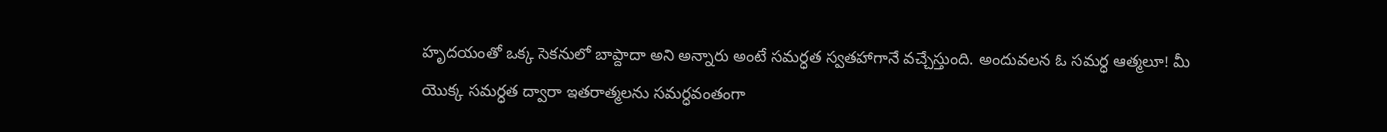హృదయంతో ఒక్క సెకనులో బాప్దాదా అని అన్నారు అంటే సమర్ధత స్వతహాగానే వచ్చేస్తుంది. అందువలన ఓ సమర్ధ ఆత్మలూ! మీ యొక్క సమర్ధత ద్వారా ఇతరాత్మలను సమర్ధవంతంగా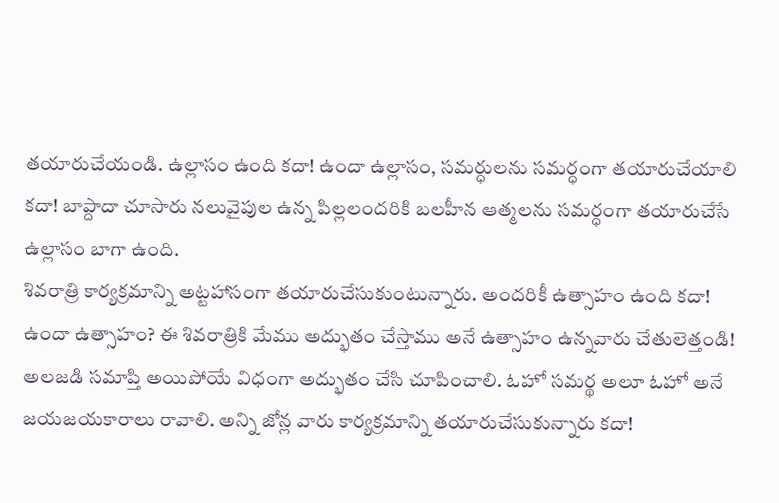తయారుచేయండి. ఉల్లాసం ఉంది కదా! ఉందా ఉల్లాసం, సమర్ధులను సమర్ధంగా తయారుచేయాలి కదా! బాప్దాదా చూసారు నలువైపుల ఉన్న పిల్లలందరికి బలహీన ఆత్మలను సమర్ధంగా తయారుచేసే ఉల్లాసం బాగా ఉంది.
శివరాత్రి కార్యక్రమాన్ని అట్టహాసంగా తయారుచేసుకుంటున్నారు. అందరికీ ఉత్సాహం ఉంది కదా! ఉందా ఉత్సాహం? ఈ శివరాత్రికి మేము అద్భుతం చేస్తాము అనే ఉత్సాహం ఉన్నవారు చేతులెత్తండి! అలజడి సమాప్తి అయిపోయే విధంగా అద్భుతం చేసి చూపించాలి. ఓహో సమర్థ అలూ ఓహో అనే జయజయకారాలు రావాలి. అన్ని జోన్ల వారు కార్యక్రమాన్ని తయారుచేసుకున్నారు కదా!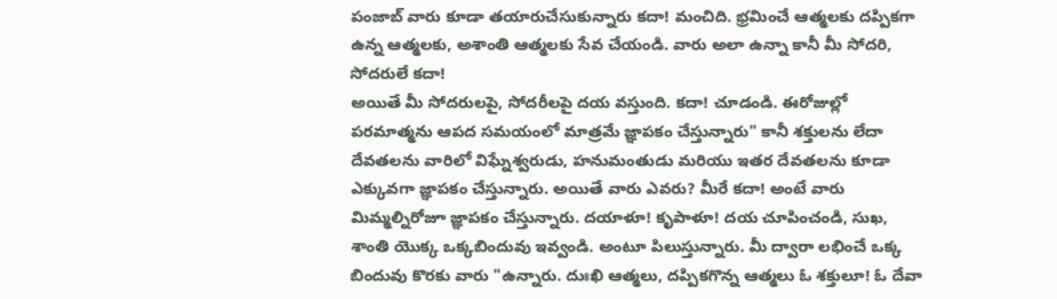పంజాబ్ వారు కూడా తయారుచేసుకున్నారు కదా! మంచిది. భ్రమించే ఆత్మలకు దప్పికగా ఉన్న ఆత్మలకు, అశాంతి ఆత్మలకు సేవ చేయండి. వారు అలా ఉన్నా కానీ మీ సోదరి, సోదరులే కదా!
అయితే మీ సోదరులపై, సోదరీలపై దయ వస్తుంది. కదా! చూడండి. ఈరోజుల్లో పరమాత్మను ఆపద సమయంలో మాత్రమే జ్ఞాపకం చేస్తున్నారు" కానీ శక్తులను లేదా దేవతలను వారిలో విఘ్నేశ్వరుడు, హనుమంతుడు మరియు ఇతర దేవతలను కూడా ఎక్కువగా జ్ఞాపకం చేస్తున్నారు. అయితే వారు ఎవరు? మీరే కదా! అంటే వారు మిమ్మల్నిరోజూ జ్ఞాపకం చేస్తున్నారు. దయాళూ! కృపాళూ! దయ చూపించండి, సుఖ, శాంతి యొక్క ఒక్కబిందువు ఇవ్వండి. అంటూ పిలుస్తున్నారు. మీ ద్వారా లభించే ఒక్క బిందువు కొరకు వారు "ఉన్నారు. దుఃఖి ఆత్మలు, దప్పికగొన్న ఆత్మలు ఓ శక్తులూ! ఓ దేవా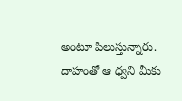అంటూ పిలుస్తున్నారు.
దాహంతో ఆ ధ్వని మీకు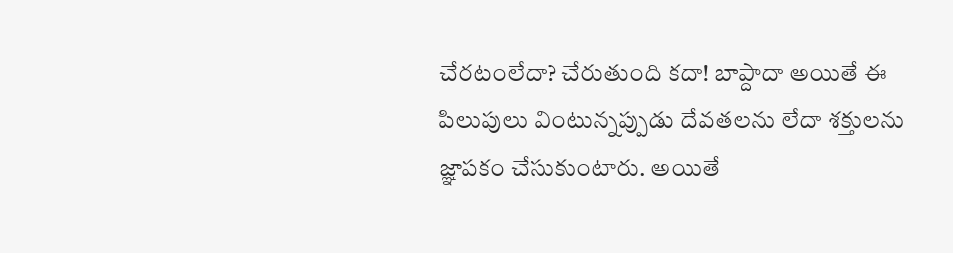చేరటంలేదా? చేరుతుంది కదా! బాప్దాదా అయితే ఈ పిలుపులు వింటున్నప్పుడు దేవతలను లేదా శక్తులను జ్ఞాపకం చేసుకుంటారు. అయితే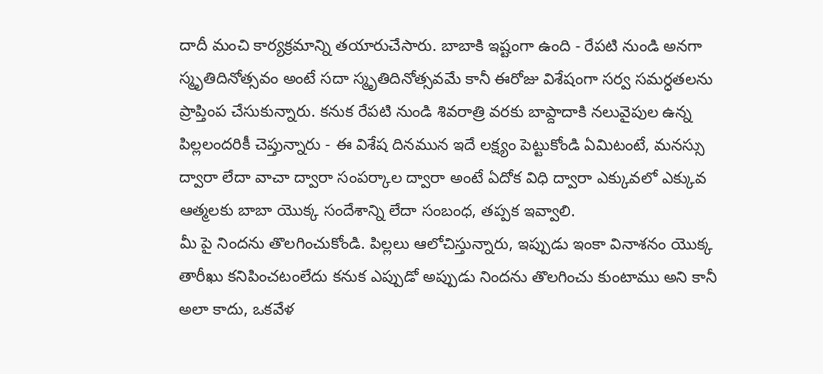దాదీ మంచి కార్యక్రమాన్ని తయారుచేసారు. బాబాకి ఇష్టంగా ఉంది - రేపటి నుండి అనగా స్మృతిదినోత్సవం అంటే సదా స్మృతిదినోత్సవమే కానీ ఈరోజు విశేషంగా సర్వ సమర్ధతలను ప్రాప్తింప చేసుకున్నారు. కనుక రేపటి నుండి శివరాత్రి వరకు బాప్దాదాకి నలువైపుల ఉన్న పిల్లలందరికీ చెప్తున్నారు - ఈ విశేష దినమున ఇదే లక్ష్యం పెట్టుకోండి ఏమిటంటే, మనస్సు ద్వారా లేదా వాచా ద్వారా సంపర్కాల ద్వారా అంటే ఏదోక విధి ద్వారా ఎక్కువలో ఎక్కువ ఆత్మలకు బాబా యొక్క సందేశాన్ని లేదా సంబంధ, తప్పక ఇవ్వాలి.
మీ పై నిందను తొలగించుకోండి. పిల్లలు ఆలోచిస్తున్నారు, ఇప్పుడు ఇంకా వినాశనం యొక్క తారీఖు కనిపించటంలేదు కనుక ఎప్పుడో అప్పుడు నిందను తొలగించు కుంటాము అని కానీ అలా కాదు, ఒకవేళ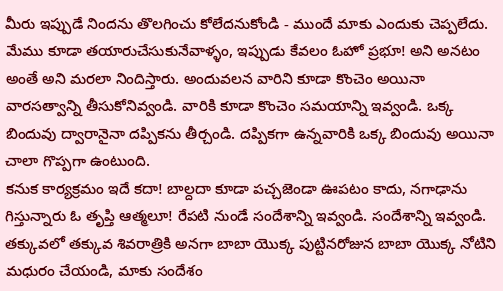మీరు ఇప్పుడే నిందను తొలగించు కోలేదనుకోండి - ముందే మాకు ఎందుకు చెప్పలేదు. మేము కూడా తయారుచేసుకునేవాళ్ళం, ఇప్పుడు కేవలం ఓహో ప్రభూ! అని అనటం అంతే అని మరలా నిందిస్తారు. అందువలన వారిని కూడా కొంచెం అయినా వారసత్వాన్ని తీసుకోనివ్వండి. వారికి కూడా కొంచెం సమయాన్ని ఇవ్వండి. ఒక్క బిందువు ద్వారానైనా దప్పికను తీర్చండి. దప్పికగా ఉన్నవారికి ఒక్క బిందువు అయినా చాలా గొప్పగా ఉంటుంది.
కనుక కార్యక్రమం ఇదే కదా! బాల్దదా కూడా పచ్చజెండా ఊపటం కాదు, నగాఢాను గిస్తున్నారు ఓ తృప్తి ఆత్మలూ! రేపటి నుండే సందేశాన్ని ఇవ్వండి. సందేశాన్ని ఇవ్వండి. తక్కువలో తక్కువ శివరాత్రికి అనగా బాబా యొక్క పుట్టినరోజున బాబా యొక్క నోటిని మధురం చేయండి, మాకు సందేశం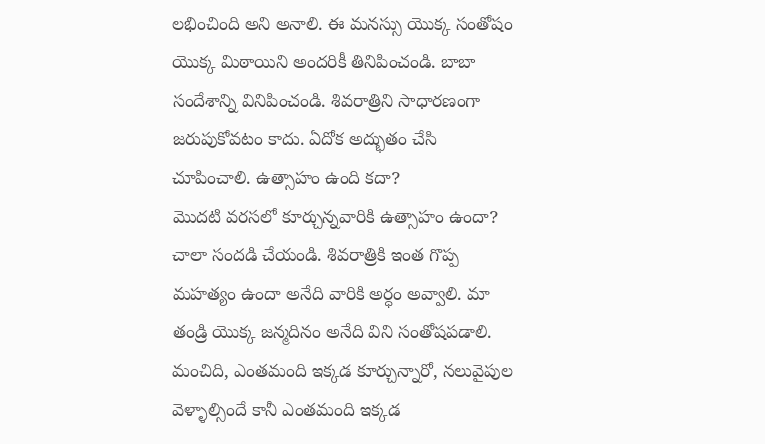లభించింది అని అనాలి. ఈ మనస్సు యొక్క సంతోషం యొక్క మిఠాయిని అందరికీ తినిపించండి. బాబా సందేశాన్ని వినిపించండి. శివరాత్రిని సాధారణంగా జరుపుకోవటం కాదు. ఏదోక అద్భుతం చేసి చూపించాలి. ఉత్సాహం ఉంది కదా?
మొదటి వరసలో కూర్చున్నవారికి ఉత్సాహం ఉందా? చాలా సందడి చేయండి. శివరాత్రికి ఇంత గొప్ప మహత్యం ఉందా అనేది వారికి అర్ధం అవ్వాలి. మా తండ్రి యొక్క జన్మదినం అనేది విని సంతోషపడాలి. మంచిది, ఎంతమంది ఇక్కడ కూర్చున్నారో, నలువైపుల వెళ్ళాల్సిందే కానీ ఎంతమంది ఇక్కడ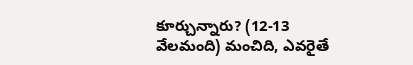కూర్చున్నారు? (12-13 వేలమంది) మంచిది, ఎవరైతే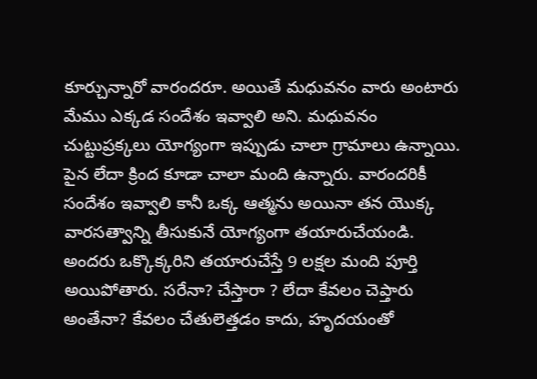కూర్చున్నారో వారందరూ. అయితే మధువనం వారు అంటారు మేము ఎక్కడ సందేశం ఇవ్వాలి అని. మధువనం చుట్టుప్రక్కలు యోగ్యంగా ఇప్పుడు చాలా గ్రామాలు ఉన్నాయి. పైన లేదా క్రింద కూడా చాలా మంది ఉన్నారు. వారందరికీ సందేశం ఇవ్వాలి కానీ ఒక్క ఆత్మను అయినా తన యొక్క వారసత్వాన్ని తీసుకునే యోగ్యంగా తయారుచేయండి.
అందరు ఒక్కొక్కరిని తయారుచేస్తే 9 లక్షల మంది పూర్తి అయిపోతారు. సరేనా? చేస్తారా ? లేదా కేవలం చెప్తారు అంతేనా? కేవలం చేతులెత్తడం కాదు, హృదయంతో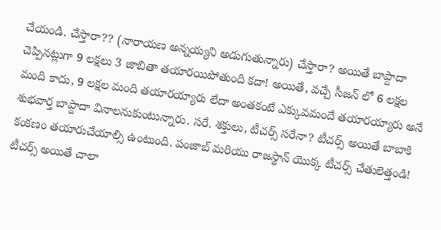చేయండి. చేస్తారా?? (నారాయణ అన్నయ్యని అడుగుతున్నారు) చేస్తారా? అయితే బాప్దాదా చెప్పినట్లుగా 9 లక్షలు 3 జాబితా తయారయిపోతుంది కదా! అయితే, వచ్చే సీజన్ లో 6 లక్షల మంది కాదు, 9 లక్షల మంది తయారయ్యారు లేదా అంతకంటే ఎక్కువమందే తయారయ్యారు అనే శుభవార్త బాప్దాదా వినాలనుకుంటున్నారు. సరే. శక్తులు, టీచర్స్ సరేనా? టీచర్స్ అయితే బాబాకి కంకణం తయారుచేయాల్సి ఉంటుంది. పంజాబ్ మరియు రాజస్థాన్ యొక్క టీచర్స్ చేతులెత్తండి!
టీచర్స్ అయితే చాలా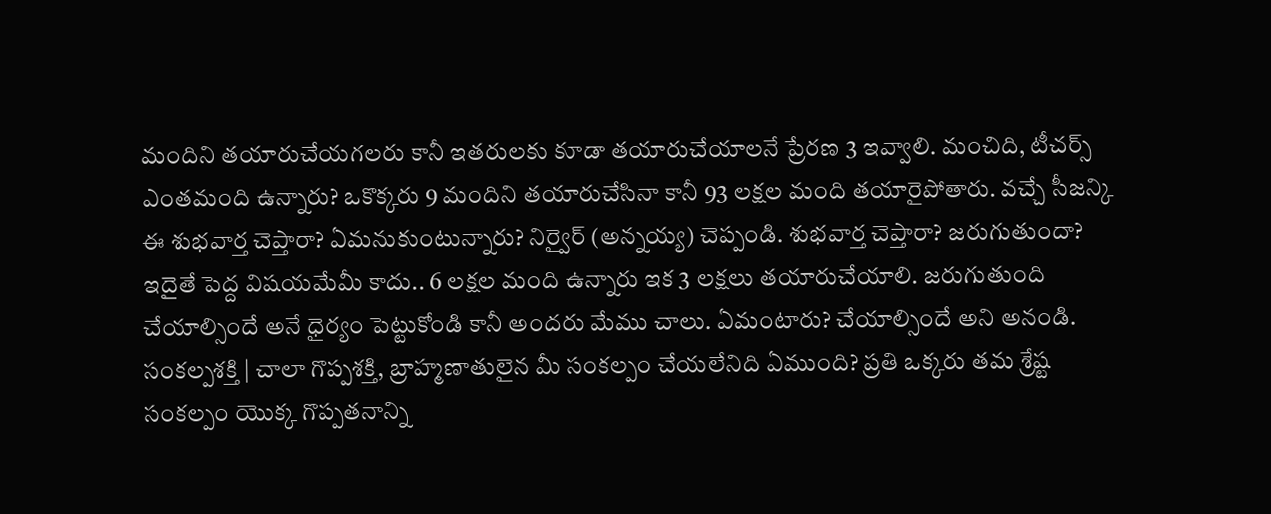మందిని తయారుచేయగలరు కానీ ఇతరులకు కూడా తయారుచేయాలనే ప్రేరణ 3 ఇవ్వాలి. మంచిది, టీచర్స్ ఎంతమంది ఉన్నారు? ఒకొక్కరు 9 మందిని తయారుచేసినా కానీ 93 లక్షల మంది తయారైపోతారు. వచ్చే సీజన్కి ఈ శుభవార్త చెప్తారా? ఏమనుకుంటున్నారు? నిర్వైర్ (అన్నయ్య) చెప్పండి. శుభవార్త చెప్తారా? జరుగుతుందా? ఇదైతే పెద్ద విషయమేమీ కాదు.. 6 లక్షల మంది ఉన్నారు ఇక 3 లక్షలు తయారుచేయాలి. జరుగుతుంది చేయాల్సిందే అనే ధైర్యం పెట్టుకోండి కానీ అందరు మేము చాలు. ఏమంటారు? చేయాల్సిందే అని అనండి. సంకల్పశక్తి | చాలా గొప్పశక్తి, బ్రాహ్మణాతులైన మీ సంకల్పం చేయలేనిది ఏముంది? ప్రతి ఒక్కరు తమ శ్రేష్ట సంకల్పం యొక్క గొప్పతనాన్ని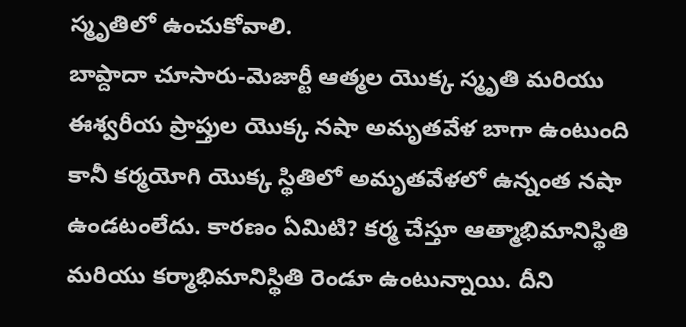స్మృతిలో ఉంచుకోవాలి.
బాప్దాదా చూసారు-మెజార్టీ ఆత్మల యొక్క స్మృతి మరియు ఈశ్వరీయ ప్రాప్తుల యొక్క నషా అమృతవేళ బాగా ఉంటుంది కానీ కర్మయోగి యొక్క స్థితిలో అమృతవేళలో ఉన్నంత నషా ఉండటంలేదు. కారణం ఏమిటి? కర్మ చేస్తూ ఆత్మాభిమానిస్థితి మరియు కర్మాభిమానిస్థితి రెండూ ఉంటున్నాయి. దీని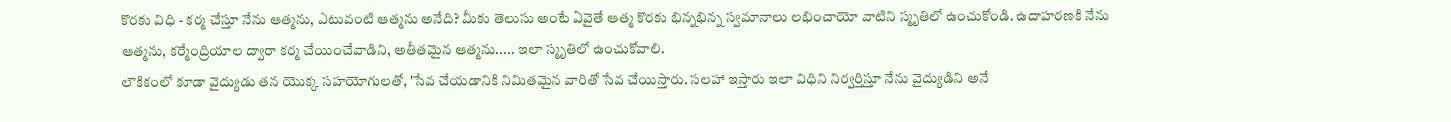కొరకు విధి - కర్మ చేస్తూ నేను ఆత్మను, ఎటువంటి ఆత్మను అనేది? మీకు తెలుసు అంటే ఏవైతే ఆత్మ కొరకు భిన్నభిన్న స్వమానాలు లభించాయో వాటిని స్మృతిలో ఉంచుకోండి. ఉదాహరణకి నేను ఆత్మను, కర్మేంద్రియాల ద్వారా కర్మ చేయించేవాడిని, అతీతమైన ఆత్మను..... ఇలా స్మృతిలో ఉంచుకోవాలి.
లౌకికంలో కూడా వైద్యుడు తన యొక్క సహయోగులతో, 'సేవ చేయడానికి నిమితమైన వారితో సేవ చేయిస్తారు. సలహా ఇస్తారు ఇలా విధిని నిర్వర్తిస్తూ నేను వైద్యుడిని అనే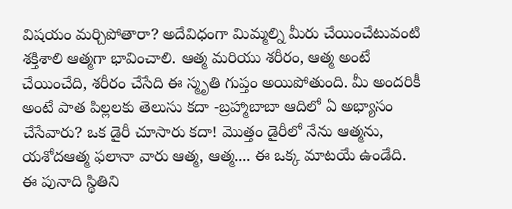విషయం మర్చిపోతారా? అదేవిధంగా మిమ్మల్ని మీరు చేయించేటువంటి శక్తిశాలి ఆత్మగా భావించాలి. ఆత్మ మరియు శరీరం, ఆత్మ అంటే చేయించేది, శరీరం చేసేది ఈ స్మృతి గుప్తం అయిపోతుంది. మీ అందరికీ అంటే పాత పిల్లలకు తెలుసు కదా -బ్రహ్మాబాబా ఆదిలో ఏ అభ్యాసం చేసేవారు? ఒక డైరీ చూసారు కదా! మొత్తం డైరీలో నేను ఆత్మను, యశోదఆత్మ ఫలానా వారు ఆత్మ, ఆత్మ.... ఈ ఒక్క మాటయే ఉండేది.
ఈ పునాది స్థితిని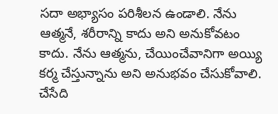సదా అభ్యాసం పరిశీలన ఉండాలి. నేను ఆత్మనే, శరీరాన్ని కాదు అని అనుకోవటం కాదు. నేను ఆత్మను, చేయించేవానిగా అయ్యి కర్మ చేస్తున్నాను అని అనుభవం చేసుకోవాలి. చేసేది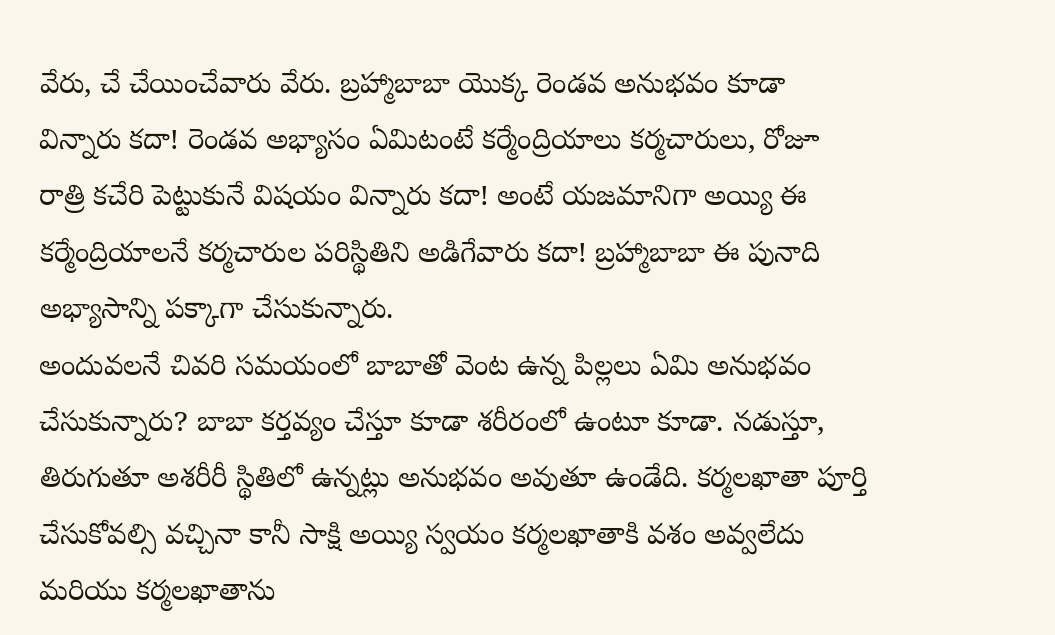వేరు, చే చేయించేవారు వేరు. బ్రహ్మాబాబా యొక్క రెండవ అనుభవం కూడా విన్నారు కదా! రెండవ అభ్యాసం ఏమిటంటే కర్మేంద్రియాలు కర్మచారులు, రోజూ రాత్రి కచేరి పెట్టుకునే విషయం విన్నారు కదా! అంటే యజమానిగా అయ్యి ఈ కర్మేంద్రియాలనే కర్మచారుల పరిస్థితిని అడిగేవారు కదా! బ్రహ్మాబాబా ఈ పునాది అభ్యాసాన్ని పక్కాగా చేసుకున్నారు.
అందువలనే చివరి సమయంలో బాబాతో వెంట ఉన్న పిల్లలు ఏమి అనుభవం చేసుకున్నారు? బాబా కర్తవ్యం చేస్తూ కూడా శరీరంలో ఉంటూ కూడా. నడుస్తూ, తిరుగుతూ అశరీరీ స్థితిలో ఉన్నట్లు అనుభవం అవుతూ ఉండేది. కర్మలఖాతా పూర్తి చేసుకోవల్సి వచ్చినా కానీ సాక్షి అయ్యి స్వయం కర్మలఖాతాకి వశం అవ్వలేదు మరియు కర్మలఖాతాను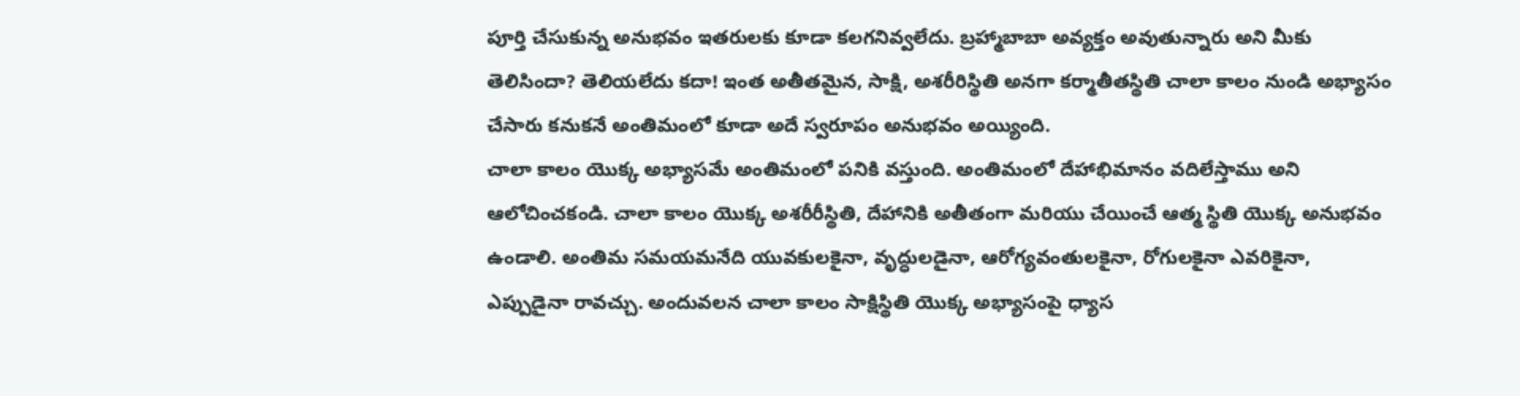పూర్తి చేసుకున్న అనుభవం ఇతరులకు కూడా కలగనివ్వలేదు. బ్రహ్మాబాబా అవ్యక్తం అవుతున్నారు అని మీకు తెలిసిందా? తెలియలేదు కదా! ఇంత అతీతమైన, సాక్షి, అశరీరిస్థితి అనగా కర్మాతీతస్థితి చాలా కాలం నుండి అభ్యాసం చేసారు కనుకనే అంతిమంలో కూడా అదే స్వరూపం అనుభవం అయ్యింది.
చాలా కాలం యొక్క అభ్యాసమే అంతిమంలో పనికి వస్తుంది. అంతిమంలో దేహాభిమానం వదిలేస్తాము అని ఆలోచించకండి. చాలా కాలం యొక్క అశరీరీస్థితి, దేహానికి అతీతంగా మరియు చేయించే ఆత్మ స్థితి యొక్క అనుభవం ఉండాలి. అంతిమ సమయమనేది యువకులకైనా, వృద్ధులడైనా, ఆరోగ్యవంతులకైనా, రోగులకైనా ఎవరికైనా, ఎప్పుడైనా రావచ్చు. అందువలన చాలా కాలం సాక్షిస్థితి యొక్క అభ్యాసంపై ధ్యాస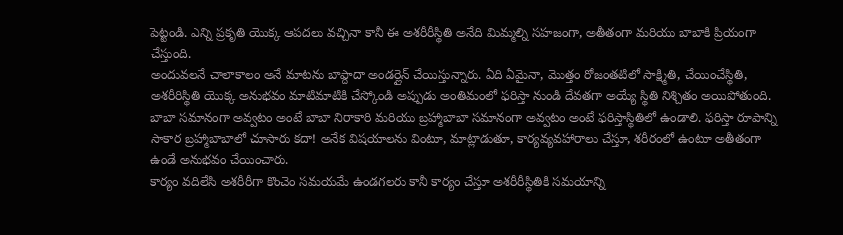పెట్టండి. ఎన్ని ప్రకృతి యొక్క ఆపదలు వచ్చినా కానీ ఈ అశరీరీస్థితి అనేది మిమ్మల్ని సహజంగా, అతీతంగా మరియు బాబాకి ప్రియంగా చేస్తుంది.
అందువలనే చాలాకాలం అనే మాటను బాప్దాదా అండర్లైన్ చేయిస్తున్నారు. ఏది ఏమైనా, మొత్తం రోజంతటిలో సాక్ష్మితి, చేయించేస్థితి, అశరీరిస్థితి యొక్క అనుభవం మాటిమాటికి చేస్కోండి అప్పుడు అంతిమంలో ఫరిస్తా నుండి దేవతగా అయ్యే స్థితి నిశ్చితం అయిపోతుంది. బాబా సమానంగా అవ్వటం అంటే బాబా నిరాకారి మరియు బ్రహ్మాబాబా సమానంగా అవ్వటం అంటే ఫరిస్తాస్థితిలో ఉండాలి. ఫరిస్తా రూపాన్ని సాకార బ్రహ్మాబాబాలో చూసారు కదా! అనేక విషయాలను వింటూ, మాట్లాడుతూ, కార్యవ్యవహారాలు చేస్తూ, శరీరంలో ఉంటూ అతీతంగా ఉండే అనుభవం చేయించారు.
కార్యం వదిలేసి అశరీరీగా కొంచెం సమయమే ఉండగలరు కానీ కార్యం చేస్తూ అశరీరీస్థితికి సమయాన్ని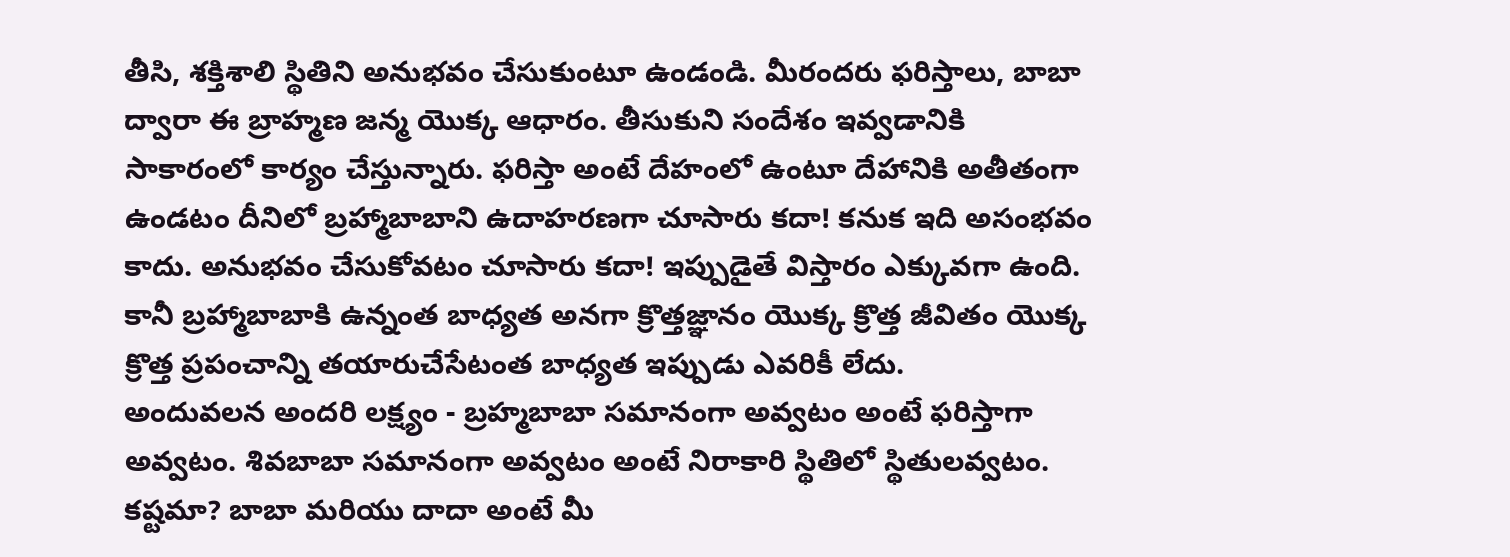తీసి, శక్తిశాలి స్థితిని అనుభవం చేసుకుంటూ ఉండండి. మీరందరు ఫరిస్తాలు, బాబా ద్వారా ఈ బ్రాహ్మణ జన్మ యొక్క ఆధారం. తీసుకుని సందేశం ఇవ్వడానికి సాకారంలో కార్యం చేస్తున్నారు. ఫరిస్తా అంటే దేహంలో ఉంటూ దేహానికి అతీతంగా ఉండటం దీనిలో బ్రహ్మాబాబాని ఉదాహరణగా చూసారు కదా! కనుక ఇది అసంభవం కాదు. అనుభవం చేసుకోవటం చూసారు కదా! ఇప్పుడైతే విస్తారం ఎక్కువగా ఉంది. కానీ బ్రహ్మాబాబాకి ఉన్నంత బాధ్యత అనగా క్రొత్తజ్ఞానం యొక్క క్రొత్త జీవితం యొక్క క్రొత్త ప్రపంచాన్ని తయారుచేసేటంత బాధ్యత ఇప్పుడు ఎవరికీ లేదు.
అందువలన అందరి లక్ష్యం - బ్రహ్మబాబా సమానంగా అవ్వటం అంటే ఫరిస్తాగా అవ్వటం. శివబాబా సమానంగా అవ్వటం అంటే నిరాకారి స్థితిలో స్థితులవ్వటం. కష్టమా? బాబా మరియు దాదా అంటే మీ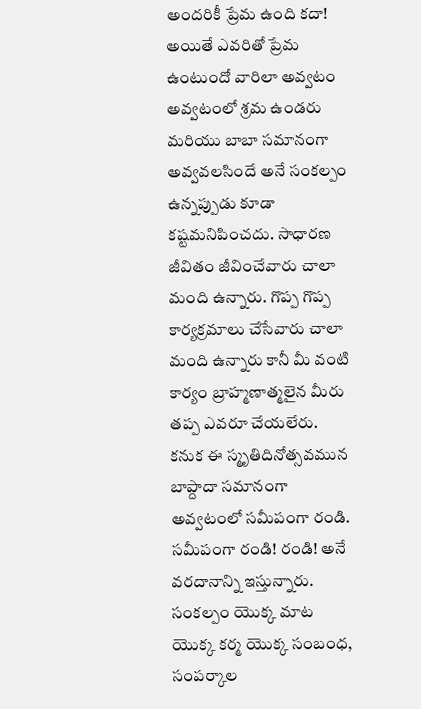అందరికీ ప్రేమ ఉంది కదా! అయితే ఎవరితో ప్రేమ ఉంటుందో వారిలా అవ్వటం అవ్వటంలో శ్రమ ఉండరు మరియు బాబా సమానంగా అవ్వవలసిందే అనే సంకల్పం ఉన్నప్పుడు కూడా కష్టమనిపించదు. సాధారణ జీవితం జీవించేవారు చాలా మంది ఉన్నారు. గొప్ప గొప్ప కార్యక్రమాలు చేసేవారు చాలా మంది ఉన్నారు కానీ మీ వంటి కార్యం బ్రాహ్మణాత్మలైన మీరు తప్ప ఎవరూ చేయలేరు.
కనుక ఈ స్మృతిదినోత్సవమున బాప్దాదా సమానంగా అవ్వటంలో సమీపంగా రండి. సమీపంగా రండి! రండి! అనే వరదానాన్ని ఇస్తున్నారు. సంకల్పం యొక్క మాట యొక్క కర్మ యొక్క సంబంధ, సంపర్కాల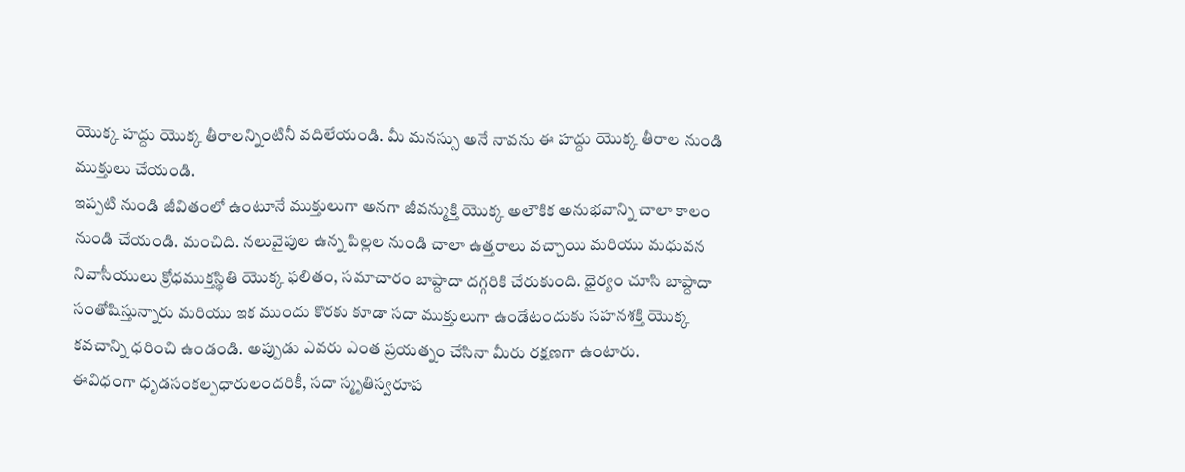యొక్క హద్దు యొక్క తీరాలన్నింటినీ వదిలేయండి. మీ మనస్సు అనే నావను ఈ హద్దు యొక్క తీరాల నుండి ముక్తులు చేయండి.
ఇప్పటి నుండి జీవితంలో ఉంటూనే ముక్తులుగా అనగా జీవన్ముక్తి యొక్క అలౌకిక అనుభవాన్ని చాలా కాలం నుండి చేయండి. మంచిది. నలువైపుల ఉన్న పిల్లల నుండి చాలా ఉత్తరాలు వచ్చాయి మరియు మధువన నివాసీయులు క్రోధముక్తస్థితి యొక్క ఫలితం, సమాచారం బాప్దాదా దగ్గరికి చేరుకుంది. ధైర్యం చూసి బాప్దాదా సంతోషిస్తున్నారు మరియు ఇక ముందు కొరకు కూడా సదా ముక్తులుగా ఉండేటందుకు సహనశక్తి యొక్క కవచాన్ని ధరించి ఉండండి. అప్పుడు ఎవరు ఎంత ప్రయత్నం చేసినా మీరు రక్షణగా ఉంటారు.
ఈవిధంగా ధృడసంకల్పధారులందరికీ, సదా స్మృతిస్వరూప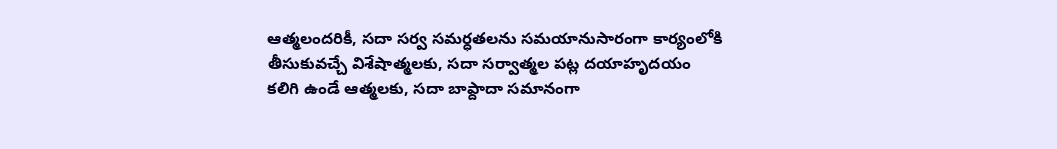ఆత్మలందరికీ, సదా సర్వ సమర్ధతలను సమయానుసారంగా కార్యంలోకి తీసుకువచ్చే విశేషాత్మలకు, సదా సర్వాత్మల పట్ల దయాహృదయం కలిగి ఉండే ఆత్మలకు, సదా బాప్దాదా సమానంగా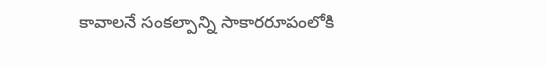కావాలనే సంకల్పాన్ని సాకారరూపంలోకి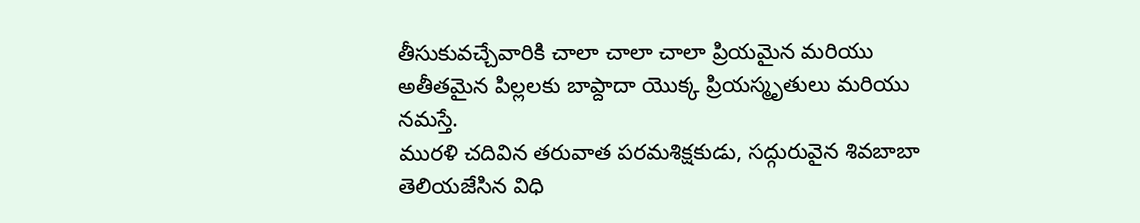తీసుకువచ్చేవారికి చాలా చాలా చాలా ప్రియమైన మరియు అతీతమైన పిల్లలకు బాప్దాదా యొక్క ప్రియస్మృతులు మరియు నమస్తే.
మురళి చదివిన తరువాత పరమశిక్షకుడు, సద్గురువైన శివబాబా తెలియజేసిన విధి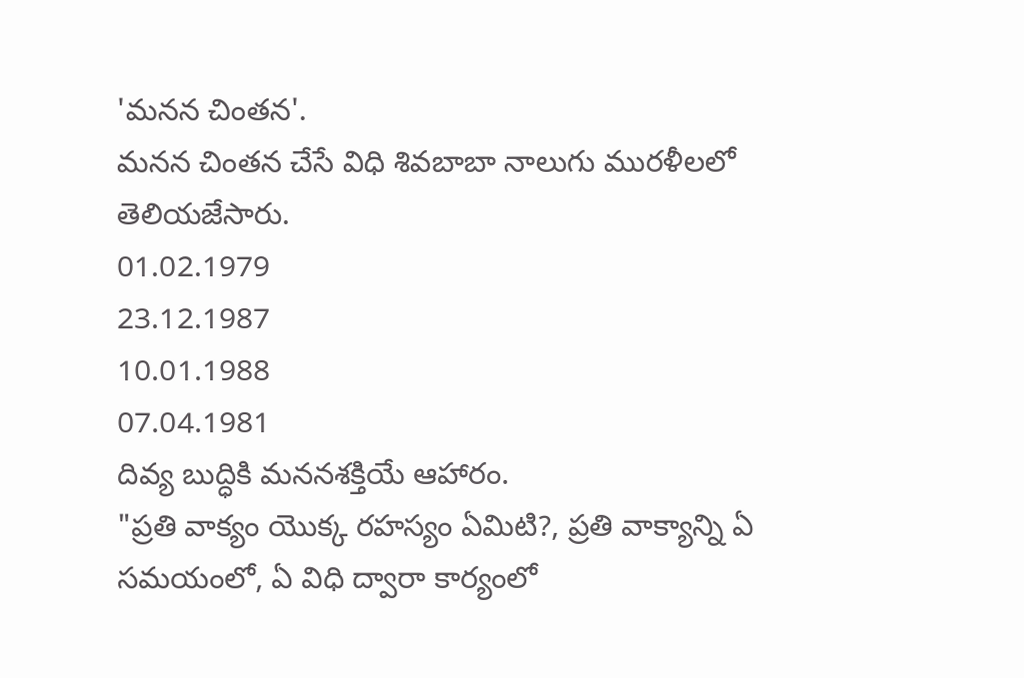'మనన చింతన'.
మనన చింతన చేసే విధి శివబాబా నాలుగు మురళీలలో తెలియజేసారు.
01.02.1979
23.12.1987
10.01.1988
07.04.1981
దివ్య బుద్ధికి మననశక్తియే ఆహారం.
"ప్రతి వాక్యం యొక్క రహస్యం ఏమిటి?, ప్రతి వాక్యాన్ని ఏ సమయంలో, ఏ విధి ద్వారా కార్యంలో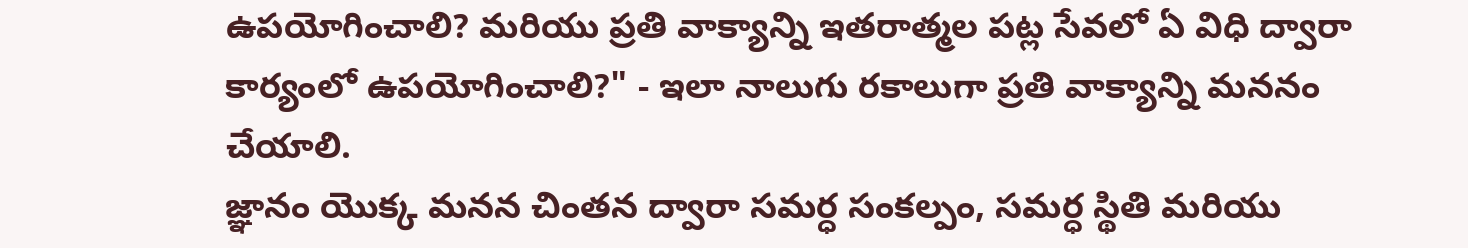ఉపయోగించాలి? మరియు ప్రతి వాక్యాన్ని ఇతరాత్మల పట్ల సేవలో ఏ విధి ద్వారా కార్యంలో ఉపయోగించాలి?" - ఇలా నాలుగు రకాలుగా ప్రతి వాక్యాన్ని మననం చేయాలి.
జ్ఞానం యొక్క మనన చింతన ద్వారా సమర్ధ సంకల్పం, సమర్ధ స్థితి మరియు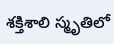శక్తిశాలి స్మృతిలో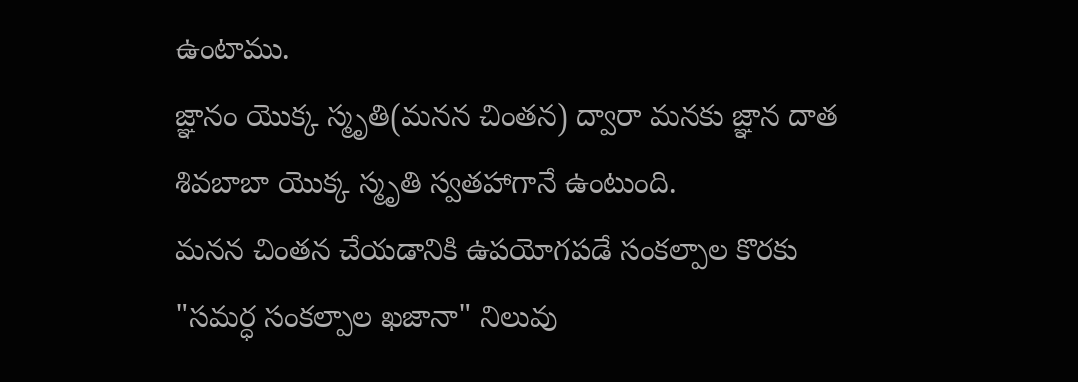ఉంటాము.
జ్ఞానం యొక్క స్మృతి(మనన చింతన) ద్వారా మనకు జ్ఞాన దాత శివబాబా యొక్క స్మృతి స్వతహాగానే ఉంటుంది.
మనన చింతన చేయడానికి ఉపయోగపడే సంకల్పాల కొరకు "సమర్ధ సంకల్పాల ఖజానా" నిలువు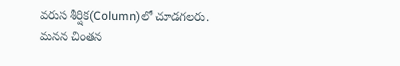వరుస శీర్షిక(Column)లో చూడగలరు.
మనన చింతన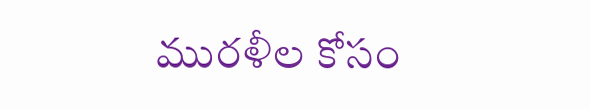మురళీల కోసం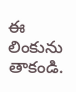ఈ లింకును తాకండి.